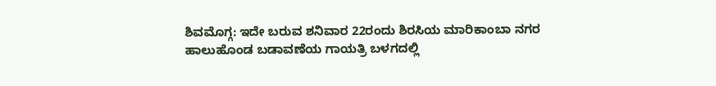ಶಿವಮೊಗ್ಗ: ಇದೇ ಬರುವ ಶನಿವಾರ 22ರಂದು ಶಿರಸಿಯ ಮಾರಿಕಾಂಬಾ ನಗರ ಹಾಲುಹೊಂಡ ಬಡಾವಣೆಯ ಗಾಯತ್ರಿ ಬಳಗದಲ್ಲಿ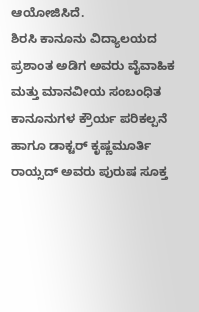ಆಯೋಜಿಸಿದೆ.
ಶಿರಸಿ ಕಾನೂನು ವಿದ್ಯಾಲಯದ ಪ್ರಶಾಂತ ಅಡಿಗ ಅವರು ವೈವಾಹಿಕ ಮತ್ತು ಮಾನವೀಯ ಸಂಬಂಧಿತ ಕಾನೂನುಗಳ ಕ್ರೌರ್ಯ ಪರಿಕಲ್ಪನೆ ಹಾಗೂ ಡಾಕ್ಟರ್ ಕೃಷ್ಣಮೂರ್ತಿ ರಾಯ್ಸದ್ ಅವರು ಪುರುಷ ಸೂಕ್ತ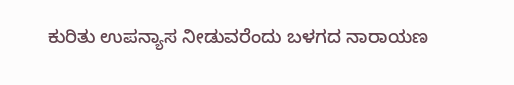ಕುರಿತು ಉಪನ್ಯಾಸ ನೀಡುವರೆಂದು ಬಳಗದ ನಾರಾಯಣ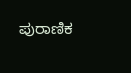ಪುರಾಣಿಕ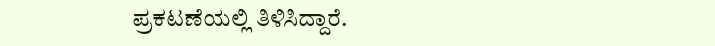ಪ್ರಕಟಣೆಯಲ್ಲಿ ತಿಳಿಸಿದ್ದಾರೆ.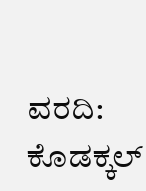ವರದಿ: ಕೊಡಕ್ಕಲ್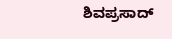ಶಿವಪ್ರಸಾದ್